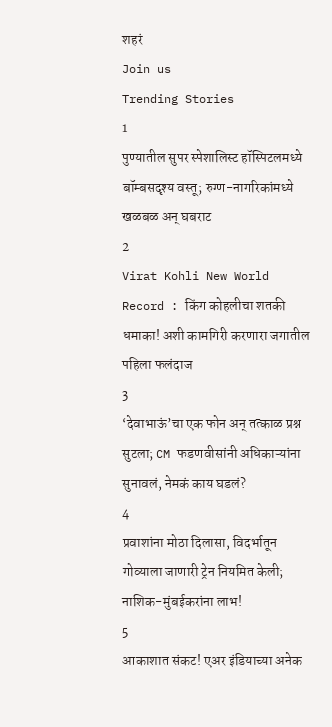शहरं
Join us
Trending Stories
1
पुण्यातील सुपर स्पेशालिस्ट हॉस्पिटलमध्ये बॉम्बसदृश्य वस्तू; रुग्ण-नागरिकांमध्ये खळबळ अन् घबराट
2
Virat Kohli New World Record : किंग कोहलीचा शतकी धमाका! अशी कामगिरी करणारा जगातील पहिला फलंदाज
3
‘देवाभाऊं’चा एक फोन अन् तत्काळ प्रश्न सुटला; CM फडणवीसांनी अधिकाऱ्यांना सुनावलं, नेमकं काय घडलं?
4
प्रवाशांना मोठा दिलासा, विदर्भातून गोव्याला जाणारी ट्रेन नियमित केली; नाशिक-मुंबईकरांना लाभ!
5
आकाशात संकट! एअर इंडियाच्या अनेक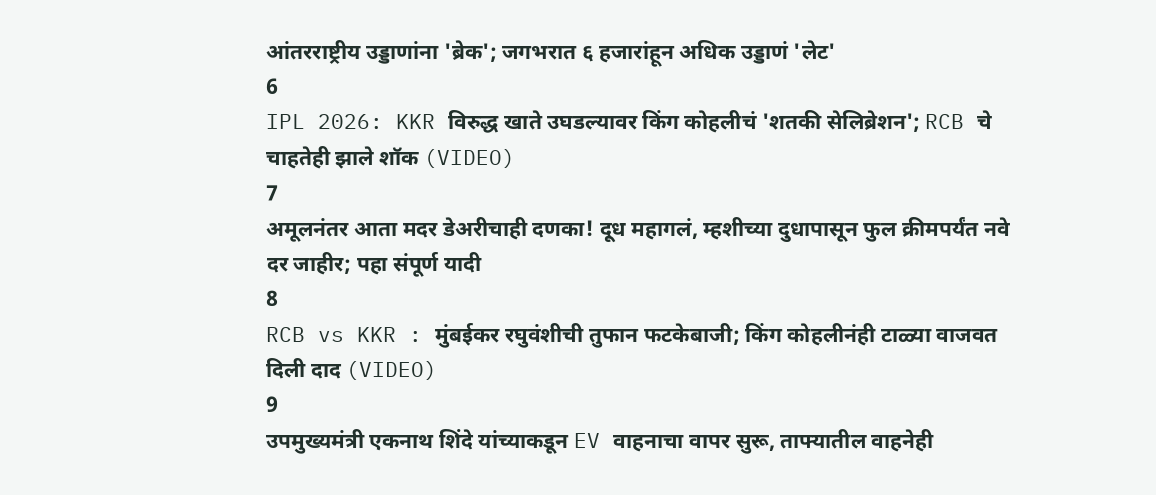आंतरराष्ट्रीय उड्डाणांना 'ब्रेक'; जगभरात ६ हजारांहून अधिक उड्डाणं 'लेट'
6
IPL 2026: KKR विरुद्ध खाते उघडल्यावर किंग कोहलीचं 'शतकी सेलिब्रेशन'; RCB चे चाहतेही झाले शॉक (VIDEO)
7
अमूलनंतर आता मदर डेअरीचाही दणका! दूध महागलं, म्हशीच्या दुधापासून फुल क्रीमपर्यंत नवे दर जाहीर; पहा संपूर्ण यादी
8
RCB vs KKR : मुंबईकर रघुवंशीची तुफान फटकेबाजी; किंग कोहलीनंही टाळ्या वाजवत दिली दाद (VIDEO)
9
उपमुख्यमंत्री एकनाथ शिंदे यांच्याकडून EV वाहनाचा वापर सुरू, ताफ्यातील वाहनेही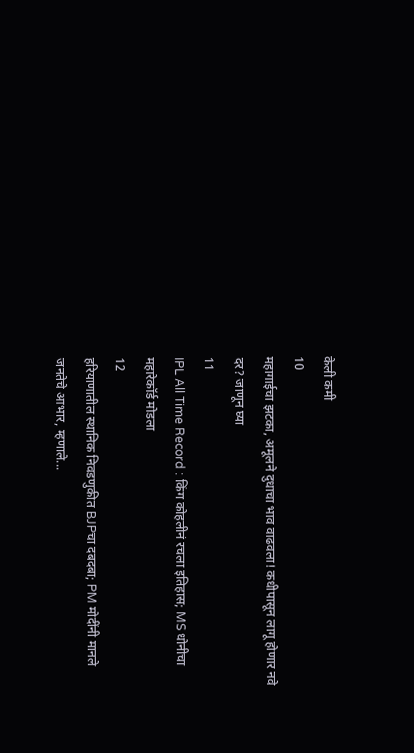केली कमी
10
महागाईचा झटका, अमूलने दुधाचा भाव वाढवला! कधीपासून लागू होणार नवे दर? जाणून घ्या
11
IPL All Time Record : किंग कोहलीनं रचला इतिहास; MS धोनीचा महारेकॉर्ड मोडला
12
हरियाणातील स्थानिक निवडणुकीत BJPचा दबदबा; PM मोदींनी मानले जनतेचे आभार, म्हणाले...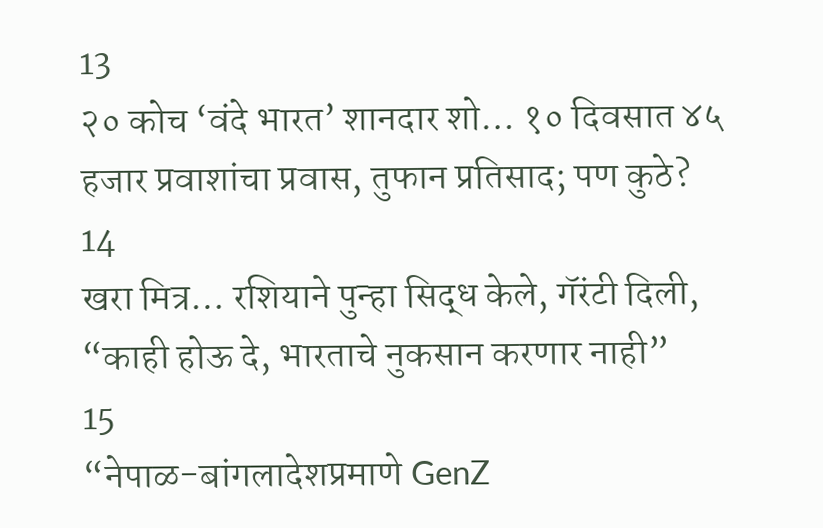13
२० कोच ‘वंदे भारत’ शानदार शो… १० दिवसात ४५ हजार प्रवाशांचा प्रवास, तुफान प्रतिसाद; पण कुठे?
14
खरा मित्र… रशियाने पुन्हा सिद्ध केले, गॅरंटी दिली, “काही होऊ दे, भारताचे नुकसान करणार नाही”
15
“नेपाळ-बांगलादेशप्रमाणे GenZ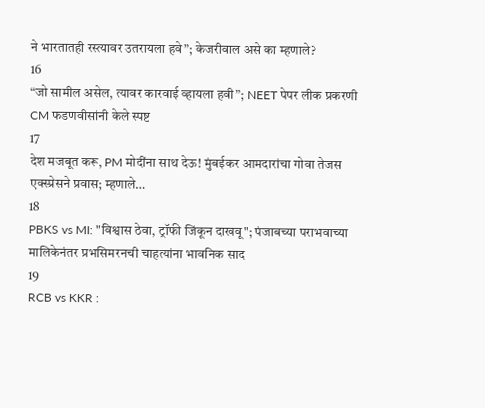ने भारतातही रस्त्यावर उतरायला हवे”; केजरीवाल असे का म्हणाले?
16
“जो सामील असेल, त्यावर कारवाई व्हायला हवी”; NEET पेपर लीक प्रकरणी CM फडणवीसांनी केले स्पष्ट
17
देश मजबूत करू, PM मोदींना साथ देऊ! मुंबईकर आमदारांचा गोवा तेजस एक्स्प्रेसने प्रवास; म्हणाले…
18
PBKS vs MI: "विश्वास ठेवा, ट्रॉफी जिंकून दाखवू"; पंजाबच्या पराभवाच्या मालिकेनंतर प्रभसिमरनची चाहत्यांना भावनिक साद
19
RCB vs KKR :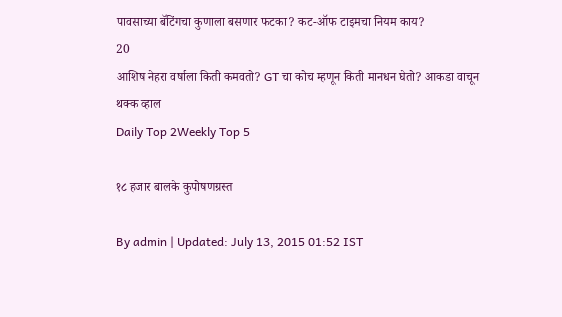पावसाच्या बॅटिंगचा कुणाला बसणार फटका? कट-ऑफ टाइमचा नियम काय?
20
आशिष नेहरा वर्षाला किती कमवतो? GT चा कोच म्हणून किती मानधन घेतो? आकडा वाचून थक्क व्हाल
Daily Top 2Weekly Top 5

१८ हजार बालके कुपोषणग्रस्त

By admin | Updated: July 13, 2015 01:52 IST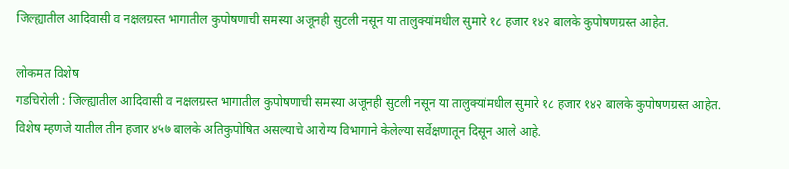जिल्ह्यातील आदिवासी व नक्षलग्रस्त भागातील कुपोषणाची समस्या अजूनही सुटली नसून या तालुक्यांमधील सुमारे १८ हजार १४२ बालके कुपोषणग्रस्त आहेत.

लोकमत विशेष
गडचिरोली : जिल्ह्यातील आदिवासी व नक्षलग्रस्त भागातील कुपोषणाची समस्या अजूनही सुटली नसून या तालुक्यांमधील सुमारे १८ हजार १४२ बालके कुपोषणग्रस्त आहेत. विशेष म्हणजे यातील तीन हजार ४५७ बालके अतिकुपोषित असल्याचे आरोग्य विभागाने केलेल्या सर्वेक्षणातून दिसून आले आहे.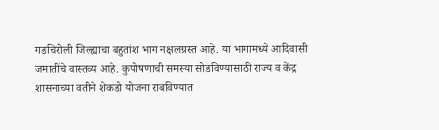गडचिरोली जिल्ह्याचा बहुतांश भाग नक्षलग्रस्त आहे. या भागामध्ये आदिवासी जमातींचे वास्तव्य आहे. कुपोषणाची समस्या सोडविण्यासाठी राज्य व केंद्र शासनाच्या वतीने शेकडो योजना राबविण्यात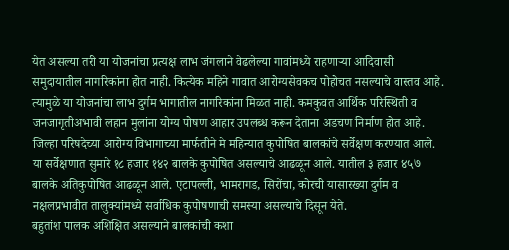येत असल्या तरी या योजनांचा प्रत्यक्ष लाभ जंगलाने वेढलेल्या गावांमध्ये राहणाऱ्या आदिवासी समुदायातील नागरिकांना होत नाही. कित्येक महिने गावात आरोग्यसेवकच पोहोचत नसल्याचे वास्तव आहे. त्यामुळे या योजनांचा लाभ दुर्गम भागातील नागरिकांना मिळत नाही. कमकुवत आर्थिक परिस्थिती व जनजागृतीअभावी लहान मुलांना योग्य पोषण आहार उपलब्ध करून देताना अडचण निर्माण होत आहे.
जिल्हा परिषदेच्या आरोग्य विभागाच्या मार्फतीने मे महिन्यात कुपोषित बालकांचे सर्वेक्षण करण्यात आले. या सर्वेक्षणात सुमारे १८ हजार १४२ बालके कुपोषित असल्याचे आढळून आले. यातील ३ हजार ४५७ बालके अतिकुपोषित आढळून आले. एटापल्ली, भामरागड, सिरोंचा, कोरची यासारख्या दुर्गम व नक्षलप्रभावीत तालुक्यांमध्ये सर्वाधिक कुपोषणाची समस्या असल्याचे दिसून येते.
बहुतांश पालक अशिक्षित असल्याने बालकांची कशा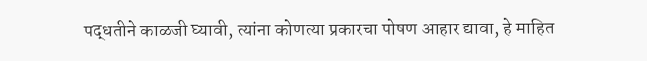पद्धतीने काळजी घ्यावी, त्यांना कोणत्या प्रकारचा पोषण आहार द्यावा, हे माहित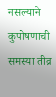नसल्याने कुपोषणाची समस्या तीव्र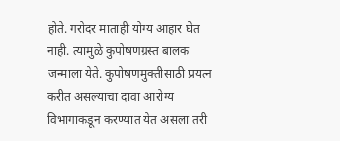होते. गरोदर माताही योग्य आहार घेत नाही. त्यामुळे कुपोषणग्रस्त बालक जन्माला येते. कुपोषणमुक्तीसाठी प्रयत्न करीत असल्याचा दावा आरोग्य विभागाकडून करण्यात येत असला तरी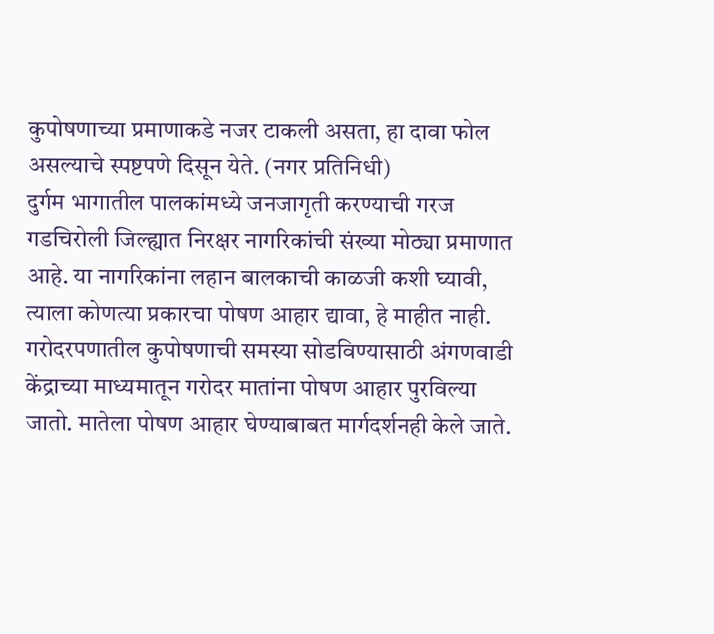कुपोषणाच्या प्रमाणाकडे नजर टाकली असता, हा दावा फोल असल्याचे स्पष्टपणे दिसून येते. (नगर प्रतिनिधी)
दुर्गम भागातील पालकांमध्ये जनजागृती करण्याची गरज
गडचिरोली जिल्ह्यात निरक्षर नागरिकांची संख्या मोठ्या प्रमाणात आहे. या नागरिकांना लहान बालकाची काळजी कशी घ्यावी, त्याला कोणत्या प्रकारचा पोषण आहार द्यावा, हे माहीत नाही. गरोदरपणातील कुपोषणाची समस्या सोडविण्यासाठी अंगणवाडी केंद्राच्या माध्यमातून गरोदर मातांना पोषण आहार पुरविल्या जातो. मातेला पोषण आहार घेण्याबाबत मार्गदर्शनही केले जाते.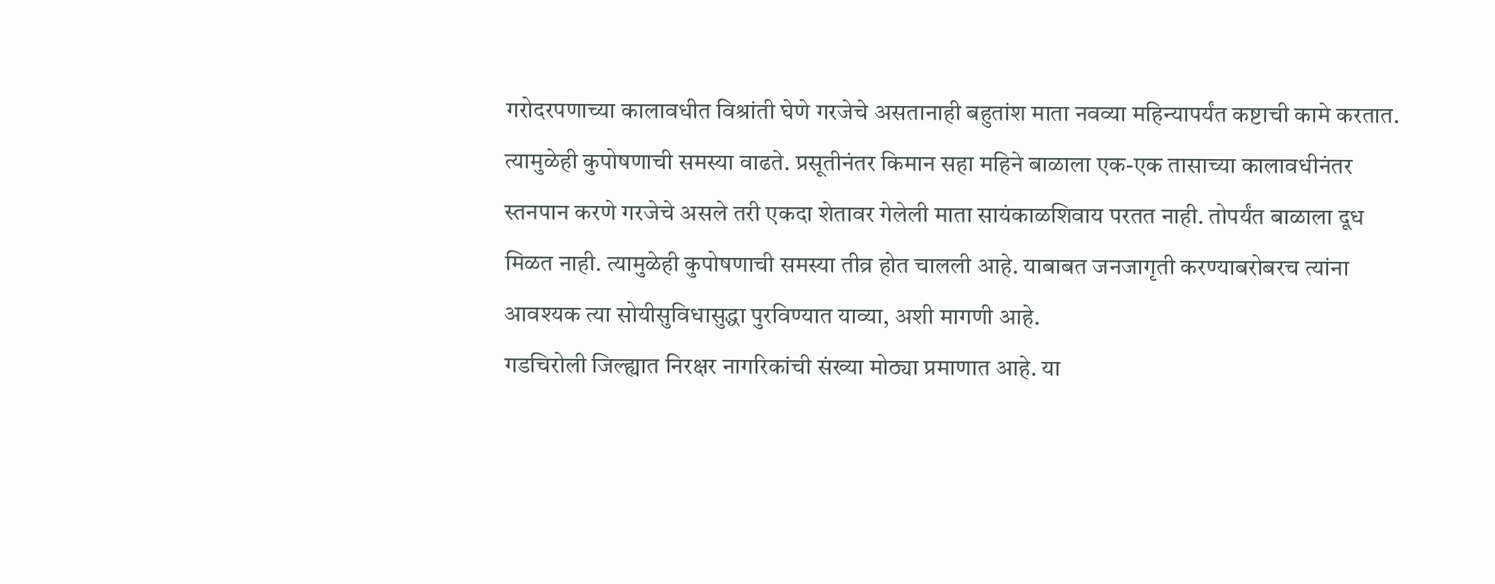गरोदरपणाच्या कालावधीत विश्रांती घेणे गरजेचे असतानाही बहुतांश माता नवव्या महिन्यापर्यंत कष्टाची कामे करतात. त्यामुळेही कुपोषणाची समस्या वाढते. प्रसूतीनंतर किमान सहा महिने बाळाला एक-एक तासाच्या कालावधीनंतर स्तनपान करणे गरजेचे असले तरी एकदा शेतावर गेलेली माता सायंकाळशिवाय परतत नाही. तोपर्यंत बाळाला दूध मिळत नाही. त्यामुळेही कुपोषणाची समस्या तीव्र होत चालली आहे. याबाबत जनजागृती करण्याबरोबरच त्यांना आवश्यक त्या सोयीसुविधासुद्धा पुरविण्यात याव्या, अशी मागणी आहे.
गडचिरोली जिल्ह्यात निरक्षर नागरिकांची संख्या मोठ्या प्रमाणात आहे. या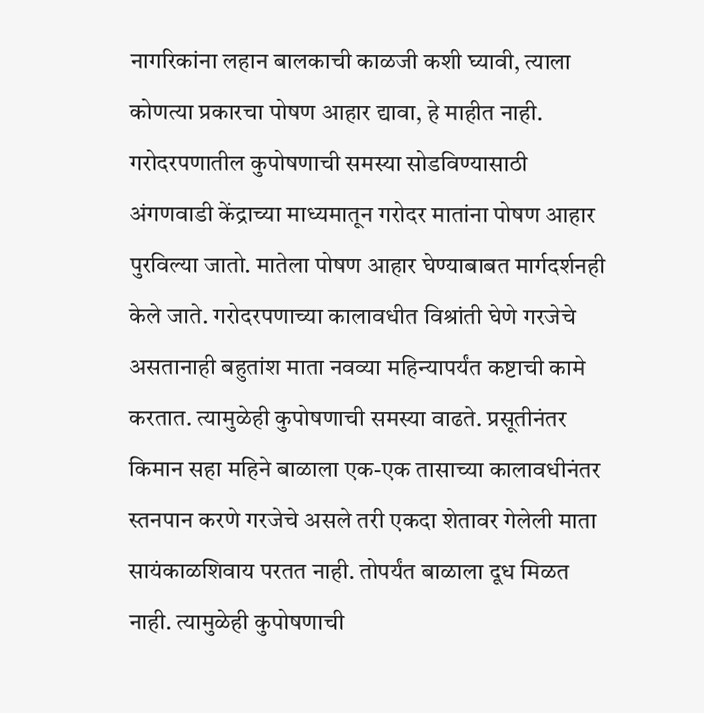नागरिकांना लहान बालकाची काळजी कशी घ्यावी, त्याला कोणत्या प्रकारचा पोषण आहार द्यावा, हे माहीत नाही. गरोदरपणातील कुपोषणाची समस्या सोडविण्यासाठी अंगणवाडी केंद्राच्या माध्यमातून गरोदर मातांना पोषण आहार पुरविल्या जातो. मातेला पोषण आहार घेण्याबाबत मार्गदर्शनही केले जाते. गरोदरपणाच्या कालावधीत विश्रांती घेणे गरजेचे असतानाही बहुतांश माता नवव्या महिन्यापर्यंत कष्टाची कामे करतात. त्यामुळेही कुपोषणाची समस्या वाढते. प्रसूतीनंतर किमान सहा महिने बाळाला एक-एक तासाच्या कालावधीनंतर स्तनपान करणे गरजेचे असले तरी एकदा शेतावर गेलेली माता सायंकाळशिवाय परतत नाही. तोपर्यंत बाळाला दूध मिळत नाही. त्यामुळेही कुपोषणाची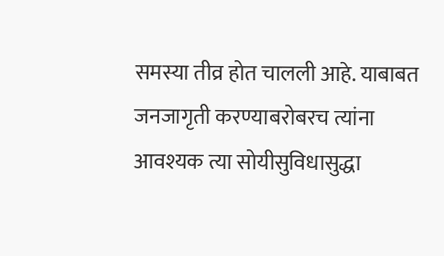समस्या तीव्र होत चालली आहे. याबाबत जनजागृती करण्याबरोबरच त्यांना आवश्यक त्या सोयीसुविधासुद्धा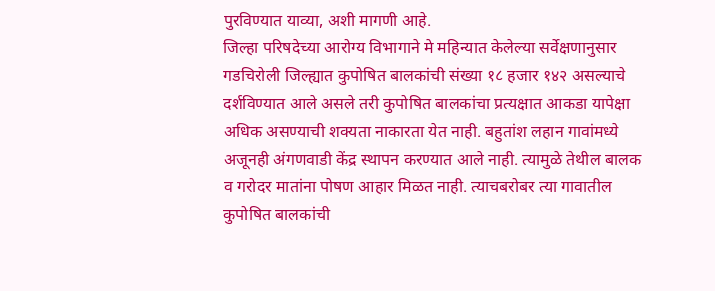पुरविण्यात याव्या, अशी मागणी आहे.
जिल्हा परिषदेच्या आरोग्य विभागाने मे महिन्यात केलेल्या सर्वेक्षणानुसार गडचिरोली जिल्ह्यात कुपोषित बालकांची संख्या १८ हजार १४२ असल्याचे दर्शविण्यात आले असले तरी कुपोषित बालकांचा प्रत्यक्षात आकडा यापेक्षा अधिक असण्याची शक्यता नाकारता येत नाही. बहुतांश लहान गावांमध्ये अजूनही अंगणवाडी केंद्र स्थापन करण्यात आले नाही. त्यामुळे तेथील बालक व गरोदर मातांना पोषण आहार मिळत नाही. त्याचबरोबर त्या गावातील कुपोषित बालकांची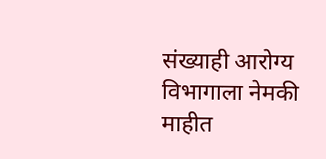संख्याही आरोग्य विभागाला नेमकी माहीत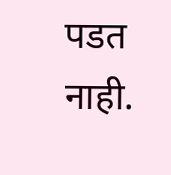पडत नाही.